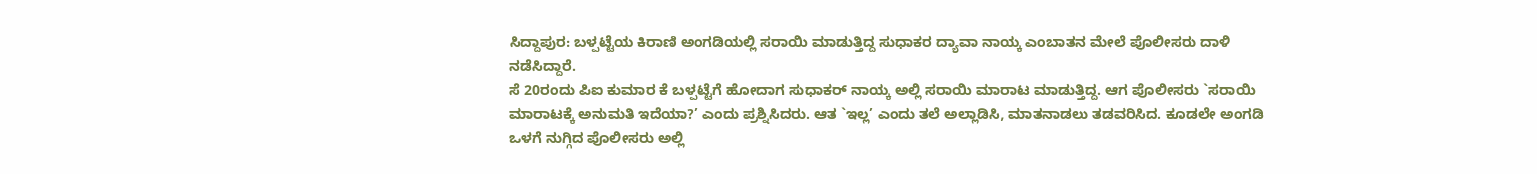ಸಿದ್ದಾಪುರ: ಬಳ್ಪಟ್ಟೆಯ ಕಿರಾಣಿ ಅಂಗಡಿಯಲ್ಲಿ ಸರಾಯಿ ಮಾಡುತ್ತಿದ್ದ ಸುಧಾಕರ ದ್ಯಾವಾ ನಾಯ್ಕ ಎಂಬಾತನ ಮೇಲೆ ಪೊಲೀಸರು ದಾಳಿ ನಡೆಸಿದ್ದಾರೆ.
ಸೆ 20ರಂದು ಪಿಐ ಕುಮಾರ ಕೆ ಬಳ್ಪಟ್ಟೆಗೆ ಹೋದಾಗ ಸುಧಾಕರ್ ನಾಯ್ಕ ಅಲ್ಲಿ ಸರಾಯಿ ಮಾರಾಟ ಮಾಡುತ್ತಿದ್ದ. ಆಗ ಪೊಲೀಸರು `ಸರಾಯಿ ಮಾರಾಟಕ್ಕೆ ಅನುಮತಿ ಇದೆಯಾ?’ ಎಂದು ಪ್ರಶ್ನಿಸಿದರು. ಆತ `ಇಲ್ಲ’ ಎಂದು ತಲೆ ಅಲ್ಲಾಡಿಸಿ, ಮಾತನಾಡಲು ತಡವರಿಸಿದ. ಕೂಡಲೇ ಅಂಗಡಿ ಒಳಗೆ ನುಗ್ಗಿದ ಪೊಲೀಸರು ಅಲ್ಲಿ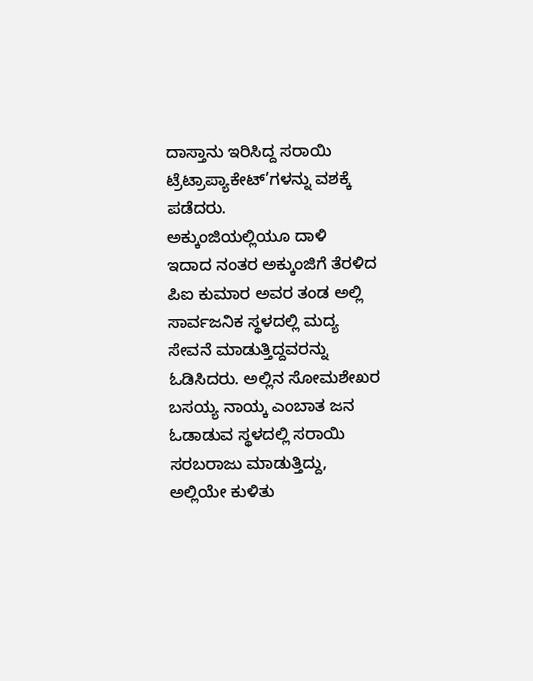ದಾಸ್ತಾನು ಇರಿಸಿದ್ದ ಸರಾಯಿ ಟ್ರೆಟ್ರಾಪ್ಯಾಕೇಟ್’ಗಳನ್ನು ವಶಕ್ಕೆ ಪಡೆದರು.
ಅಕ್ಕುಂಜಿಯಲ್ಲಿಯೂ ದಾಳಿ
ಇದಾದ ನಂತರ ಅಕ್ಕುಂಜಿಗೆ ತೆರಳಿದ ಪಿಐ ಕುಮಾರ ಅವರ ತಂಡ ಅಲ್ಲಿ ಸಾರ್ವಜನಿಕ ಸ್ಥಳದಲ್ಲಿ ಮದ್ಯ ಸೇವನೆ ಮಾಡುತ್ತಿದ್ದವರನ್ನು ಓಡಿಸಿದರು. ಅಲ್ಲಿನ ಸೋಮಶೇಖರ ಬಸಯ್ಯ ನಾಯ್ಕ ಎಂಬಾತ ಜನ ಓಡಾಡುವ ಸ್ಥಳದಲ್ಲಿ ಸರಾಯಿ ಸರಬರಾಜು ಮಾಡುತ್ತಿದ್ದು, ಅಲ್ಲಿಯೇ ಕುಳಿತು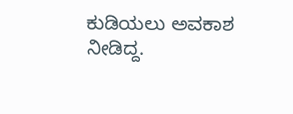ಕುಡಿಯಲು ಅವಕಾಶ ನೀಡಿದ್ದ.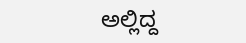ಅಲ್ಲಿದ್ದ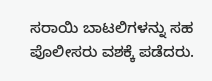ಸರಾಯಿ ಬಾಟಲಿಗಳನ್ನು ಸಹ ಪೊಲೀಸರು ವಶಕ್ಕೆ ಪಡೆದರು.